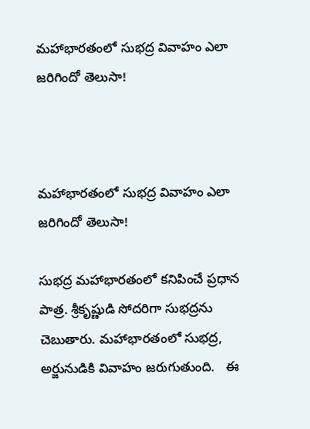మహాభారతంలో సుభద్ర వివాహం ఎలా జరిగిందో తెలుసా!



మహాభారతంలో సుభద్ర వివాహం ఎలా జరిగిందో తెలుసా!

సుభద్ర మహాభారతంలో కనిపించే ప్రధాన పాత్ర. శ్రీకృష్ణుడి సోదరిగా సుభద్రను చెబుతారు. మహాభారతంలో సుభద్ర, అర్జునుడికి వివాహం జరుగుతుంది.   ఈ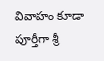వివాహం కూడా పూర్తీగా శ్రీ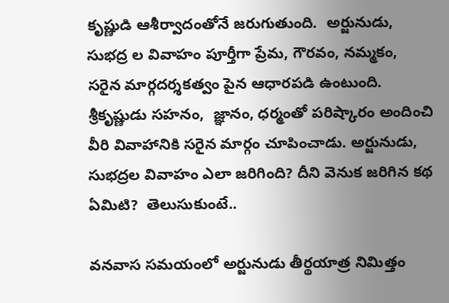కృష్ణుడి ఆశీర్వాదంతోనే జరుగుతుంది.  అర్జునుడు, సుభద్ర ల వివాహం పూర్తీగా ప్రేమ, గౌరవం, నమ్మకం,  సరైన మార్గదర్శకత్వం పైన ఆధారపడి ఉంటుంది.  శ్రీకృష్ణుడు సహనం,  జ్ఞానం, ధర్మంతో పరిష్కారం అందించి వీరి వివాహానికి సరైన మార్గం చూపించాడు. అర్జునుడు,  సుభద్రల వివాహం ఎలా జరిగింది? దీని వెనుక జరిగిన కథ ఏమిటి?  తెలుసుకుంటే..

వనవాస సమయంలో అర్జునుడు తీర్థయాత్ర నిమిత్తం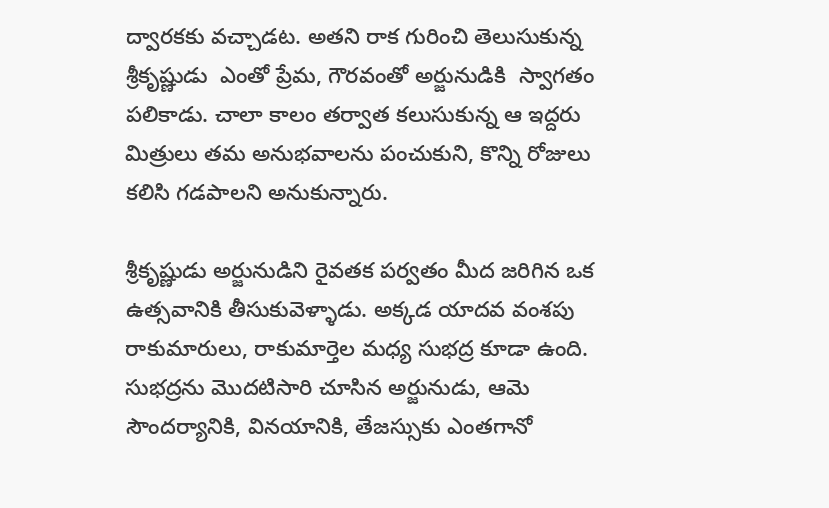ద్వారకకు వచ్చాడట. అతని రాక గురించి తెలుసుకున్న శ్రీకృష్ణుడు  ఎంతో ప్రేమ, గౌరవంతో అర్జునుడికి  స్వాగతం పలికాడు. చాలా కాలం తర్వాత కలుసుకున్న ఆ ఇద్దరు మిత్రులు తమ అనుభవాలను పంచుకుని, కొన్ని రోజులు కలిసి గడపాలని అనుకున్నారు.

శ్రీకృష్ణుడు అర్జునుడిని రైవతక పర్వతం మీద జరిగిన ఒక  ఉత్సవానికి తీసుకువెళ్ళాడు. అక్కడ యాదవ వంశపు రాకుమారులు, రాకుమార్తెల మధ్య సుభద్ర కూడా ఉంది. సుభద్రను మొదటిసారి చూసిన అర్జునుడు, ఆమె సౌందర్యానికి, వినయానికి, తేజస్సుకు ఎంతగానో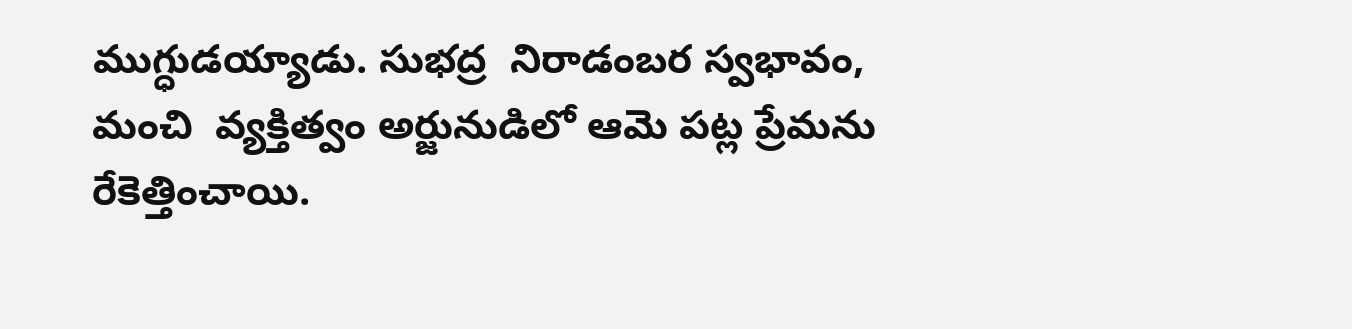ముగ్ధుడయ్యాడు. సుభద్ర  నిరాడంబర స్వభావం, మంచి  వ్యక్తిత్వం అర్జునుడిలో ఆమె పట్ల ప్రేమను రేకెత్తించాయి.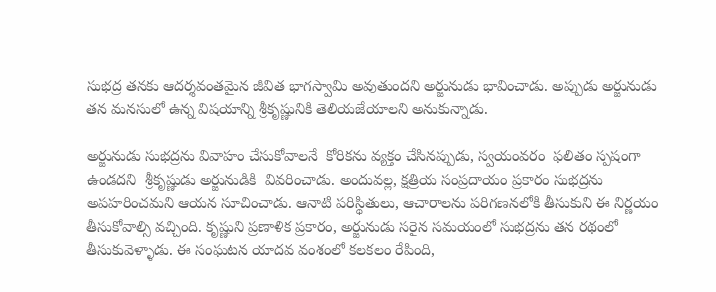సుభద్ర తనకు ఆదర్శవంతమైన జీవిత భాగస్వామి అవుతుందని అర్జునుడు భావించాడు. అప్పుడు అర్జునుడు తన మనసులో ఉన్న విషయాన్ని శ్రీకృష్ణునికి తెలియజేయాలని అనుకున్నాడు.

అర్జునుడు సుభద్రను వివాహం చేసుకోవాలనే  కోరికను వ్యక్తం చేసినప్పుడు, స్వయంవరం  ఫలితం స్పషంగా ఉండదని  శ్రీకృష్ణుడు అర్జునుడికి  వివరించాడు. అందువల్ల, క్షత్రియ సంప్రదాయం ప్రకారం సుభద్రను అపహరించమని ఆయన సూచించాడు. ఆనాటి పరిస్థితులు, ఆచారాలను పరిగణనలోకి తీసుకుని ఈ నిర్ణయం తీసుకోవాల్సి వచ్చింది. కృష్ణుని ప్రణాళిక ప్రకారం, అర్జునుడు సరైన సమయంలో సుభద్రను తన రథంలో తీసుకువెళ్ళాడు. ఈ సంఘటన యాదవ వంశంలో కలకలం రేపింది,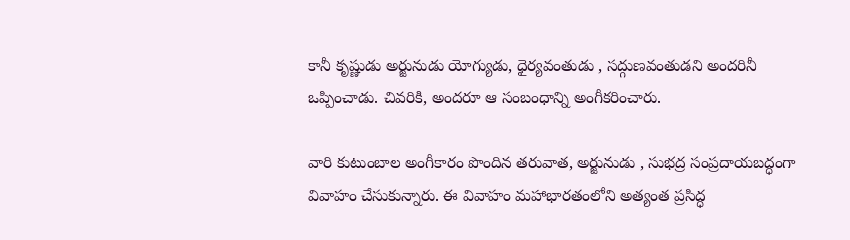కానీ కృష్ణుడు అర్జునుడు యోగ్యుడు, ధైర్యవంతుడు , సద్గుణవంతుడని అందరినీ ఒప్పించాడు. చివరికి, అందరూ ఆ సంబంధాన్ని అంగీకరించారు.

వారి కుటుంబాల అంగీకారం పొందిన తరువాత, అర్జునుడు , సుభద్ర సంప్రదాయబద్ధంగా వివాహం చేసుకున్నారు. ఈ వివాహం మహాభారతంలోని అత్యంత ప్రసిద్ధ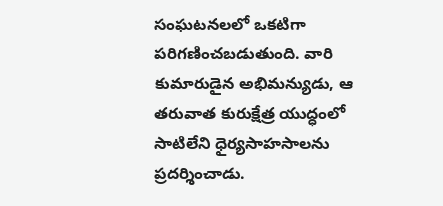సంఘటనలలో ఒకటిగా పరిగణించబడుతుంది. వారి కుమారుడైన అభిమన్యుడు, ఆ తరువాత కురుక్షేత్ర యుద్ధంలో సాటిలేని ధైర్యసాహసాలను ప్రదర్శించాడు.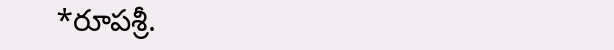*రూపశ్రీ.